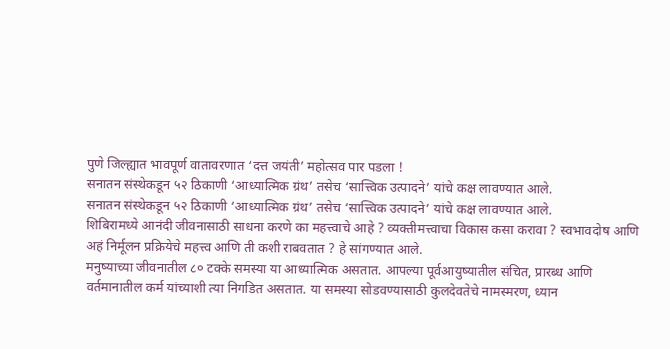पुणे जिल्ह्यात भावपूर्ण वातावरणात ‘दत्त जयंती’ महोत्सव पार पडला !
सनातन संस्थेकडून ५२ ठिकाणी ‘आध्यात्मिक ग्रंथ’ तसेच ‘सात्त्विक उत्पादने’ यांचे कक्ष लावण्यात आले.
सनातन संस्थेकडून ५२ ठिकाणी ‘आध्यात्मिक ग्रंथ’ तसेच ‘सात्त्विक उत्पादने’ यांचे कक्ष लावण्यात आले.
शिबिरामध्ये आनंदी जीवनासाठी साधना करणे का महत्त्वाचे आहे ? व्यक्तीमत्त्वाचा विकास कसा करावा ? स्वभावदोष आणि अहं निर्मूलन प्रक्रियेचे महत्त्व आणि ती कशी राबवतात ? हे सांगण्यात आले.
मनुष्याच्या जीवनातील ८० टक्के समस्या या आध्यात्मिक असतात. आपल्या पूर्वआयुष्यातील संचित, प्रारब्ध आणि वर्तमानातील कर्म यांच्याशी त्या निगडित असतात. या समस्या सोडवण्यासाठी कुलदेवतेचे नामस्मरण, ध्यान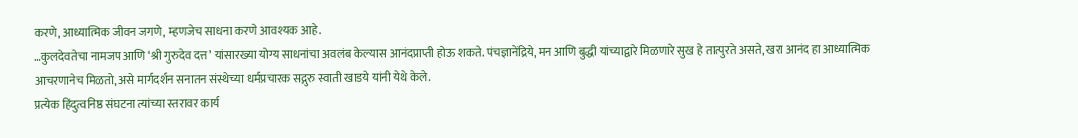करणे, आध्यात्मिक जीवन जगणे, म्हणजेच साधना करणे आवश्यक आहे.
…कुलदेवतेचा नामजप आणि ‘श्री गुरुदेव दत्त’ यांसारख्या योग्य साधनांचा अवलंब केल्यास आनंदप्राप्ती होऊ शकते. पंचज्ञानेंद्रिये, मन आणि बुद्धी यांच्याद्वारे मिळणारे सुख हे तात्पुरते असते, खरा आनंद हा आध्यात्मिक आचरणानेच मिळतो, असे मार्गदर्शन सनातन संस्थेच्या धर्मप्रचारक सद्गुरु स्वाती खाडये यांनी येथे केले.
प्रत्येक हिंदुत्वनिष्ठ संघटना त्यांच्या स्तरावर कार्य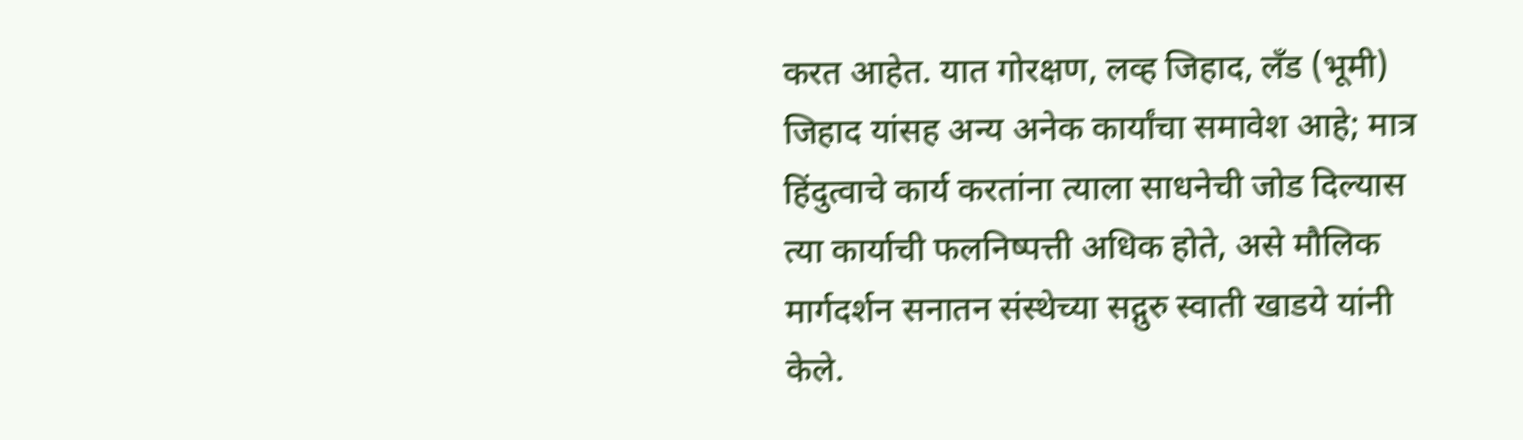करत आहेत. यात गोरक्षण, लव्ह जिहाद, लँड (भूमी) जिहाद यांसह अन्य अनेक कार्यांचा समावेश आहे; मात्र हिंदुत्वाचे कार्य करतांना त्याला साधनेची जोड दिल्यास त्या कार्याची फलनिष्पत्ती अधिक होते, असे मौलिक मार्गदर्शन सनातन संस्थेच्या सद्गुरु स्वाती खाडये यांनी केले.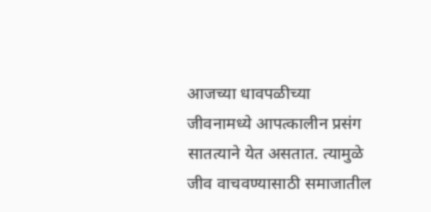आजच्या धावपळीच्या जीवनामध्ये आपत्कालीन प्रसंग सातत्याने येत असतात. त्यामुळे जीव वाचवण्यासाठी समाजातील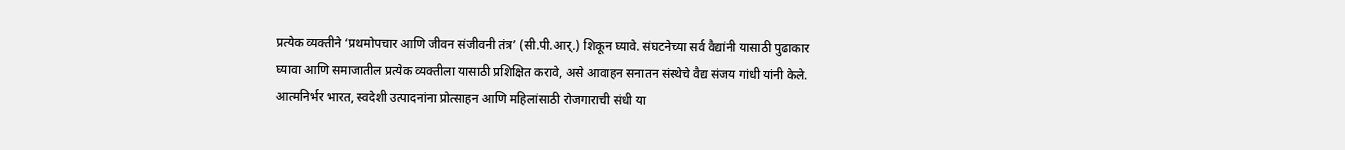प्रत्येक व्यक्तीने ‘प्रथमोपचार आणि जीवन संजीवनी तंत्र’ (सी.पी.आर्.) शिकून घ्यावे. संघटनेच्या सर्व वैद्यांनी यासाठी पुढाकार घ्यावा आणि समाजातील प्रत्येक व्यक्तीला यासाठी प्रशिक्षित करावे, असे आवाहन सनातन संस्थेचे वैद्य संजय गांधी यांनी केले.
आत्मनिर्भर भारत, स्वदेशी उत्पादनांना प्रोत्साहन आणि महिलांसाठी रोजगाराची संधी या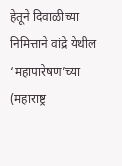हेतूने दिवाळीच्या निमित्ताने वांद्रे येथील ‘महापारेषण’च्या (महाराष्ट्र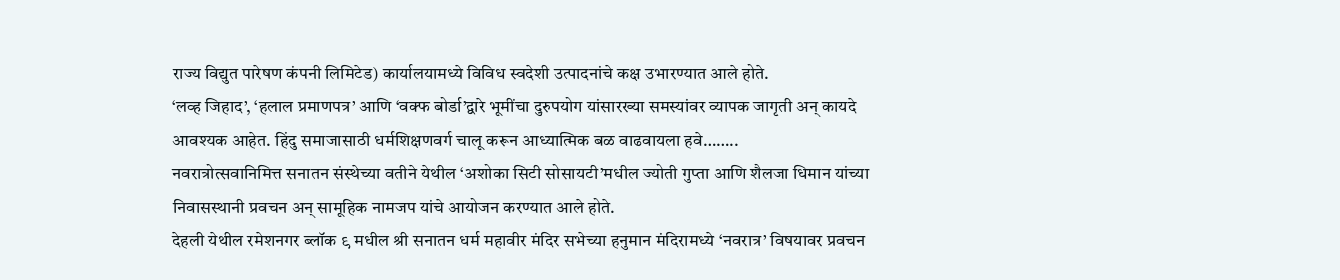राज्य विद्युत पारेषण कंपनी लिमिटेड) कार्यालयामध्ये विविध स्वदेशी उत्पादनांचे कक्ष उभारण्यात आले होते.
‘लव्ह जिहाद’, ‘हलाल प्रमाणपत्र’ आणि ‘वक्फ बोर्डा’द्वारे भूमींचा दुरुपयोग यांसारख्या समस्यांवर व्यापक जागृती अन् कायदे आवश्यक आहेत. हिंदु समाजासाठी धर्मशिक्षणवर्ग चालू करून आध्यात्मिक बळ वाढवायला हवे……..
नवरात्रोत्सवानिमित्त सनातन संस्थेच्या वतीने येथील ‘अशोका सिटी सोसायटी’मधील ज्योती गुप्ता आणि शैलजा धिमान यांच्या निवासस्थानी प्रवचन अन् सामूहिक नामजप यांचे आयोजन करण्यात आले होते.
देहली येथील रमेशनगर ब्लॉक ९ मधील श्री सनातन धर्म महावीर मंदिर सभेच्या हनुमान मंदिरामध्ये ‘नवरात्र’ विषयावर प्रवचन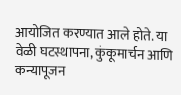आयोजित करण्यात आले होते. या वेळी घटस्थापना, कुंकूमार्चन आणि कन्यापूजन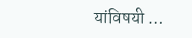यांविषयी …